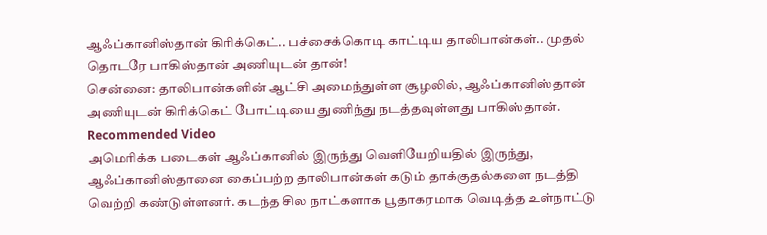ஆஃப்கானிஸ்தான் கிரிக்கெட்.. பச்சைக்கொடி காட்டிய தாலிபான்கள்.. முதல் தொடரே பாகிஸ்தான் அணியுடன் தான்!
சென்னை: தாலிபான்களின் ஆட்சி அமைந்துள்ள சூழலில், ஆஃப்கானிஸ்தான் அணியுடன் கிரிக்கெட் போட்டியை துணிந்து நடத்தவுள்ளது பாகிஸ்தான்.
Recommended Video
அமெரிக்க படைகள் ஆஃப்கானில் இருந்து வெளியேறியதில் இருந்து, ஆஃப்கானிஸ்தானை கைப்பற்ற தாலிபான்கள் கடும் தாக்குதல்களை நடத்தி வெற்றி கண்டுள்ளனர். கடந்த சில நாட்களாக பூதாகரமாக வெடித்த உள்நாட்டு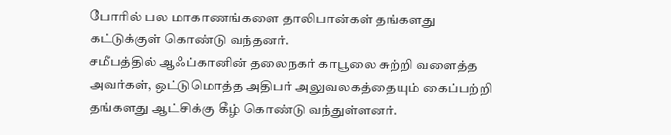போரில் பல மாகாணங்களை தாலிபான்கள் தங்களது கட்டுக்குள் கொண்டு வந்தனர்.
சமீபத்தில் ஆஃப்கானின் தலைநகர் காபூலை சுற்றி வளைத்த அவர்கள், ஒட்டுமொத்த அதிபர் அலுவலகத்தையும் கைப்பற்றி தங்களது ஆட்சிக்கு கீழ் கொண்டு வந்துள்ளனர்.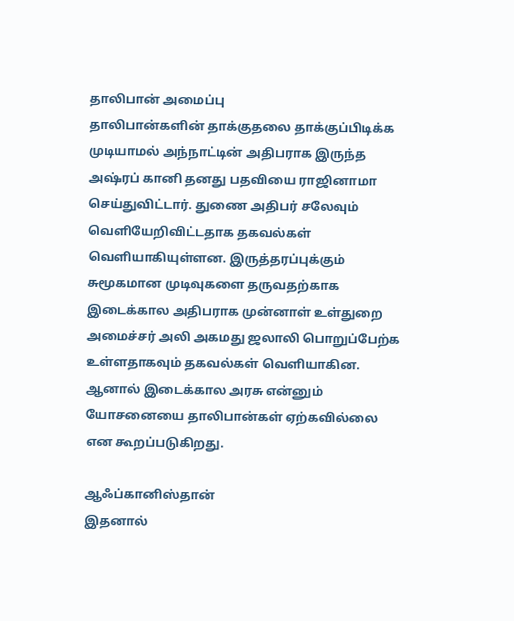தாலிபான் அமைப்பு
தாலிபான்களின் தாக்குதலை தாக்குப்பிடிக்க முடியாமல் அந்நாட்டின் அதிபராக இருந்த அஷ்ரப் கானி தனது பதவியை ராஜினாமா செய்துவிட்டார். துணை அதிபர் சலேவும் வெளியேறிவிட்டதாக தகவல்கள் வெளியாகியுள்ளன. இருத்தரப்புக்கும் சுமூகமான முடிவுகளை தருவதற்காக இடைக்கால அதிபராக முன்னாள் உள்துறை அமைச்சர் அலி அகமது ஜலாலி பொறுப்பேற்க உள்ளதாகவும் தகவல்கள் வெளியாகின. ஆனால் இடைக்கால அரசு என்னும் யோசனையை தாலிபான்கள் ஏற்கவில்லை என கூறப்படுகிறது.

ஆஃப்கானிஸ்தான்
இதனால்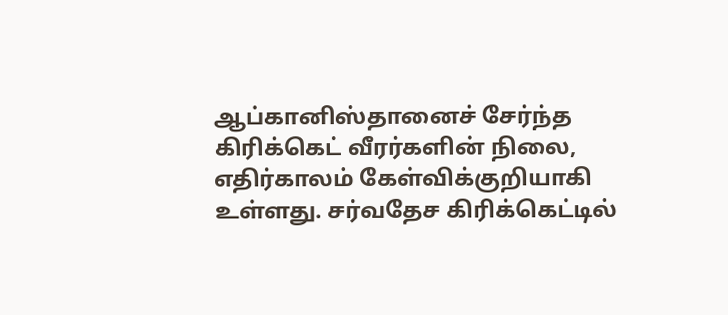ஆப்கானிஸ்தானைச் சேர்ந்த கிரிக்கெட் வீரர்களின் நிலை, எதிர்காலம் கேள்விக்குறியாகி உள்ளது. சர்வதேச கிரிக்கெட்டில்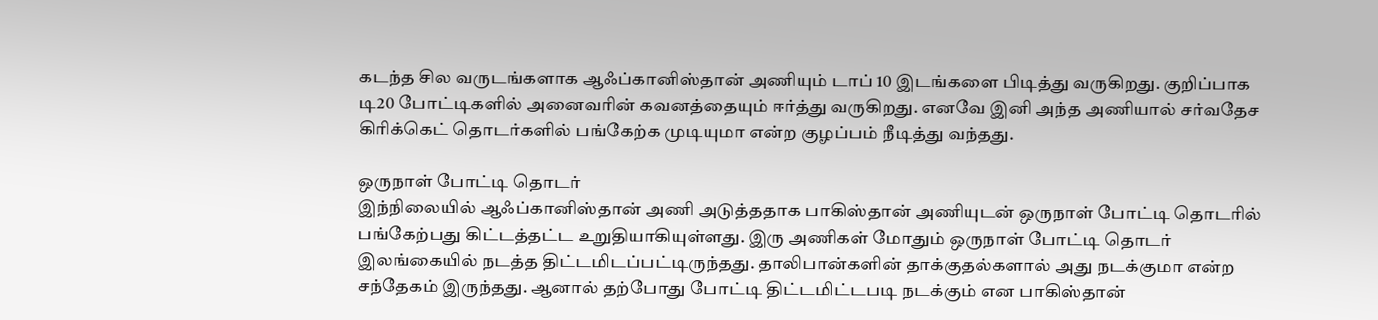கடந்த சில வருடங்களாக ஆஃப்கானிஸ்தான் அணியும் டாப் 10 இடங்களை பிடித்து வருகிறது. குறிப்பாக டி20 போட்டிகளில் அனைவரின் கவனத்தையும் ஈர்த்து வருகிறது. எனவே இனி அந்த அணியால் சர்வதேச கிரிக்கெட் தொடர்களில் பங்கேற்க முடியுமா என்ற குழப்பம் நீடித்து வந்தது.

ஒருநாள் போட்டி தொடர்
இந்நிலையில் ஆஃப்கானிஸ்தான் அணி அடுத்ததாக பாகிஸ்தான் அணியுடன் ஒருநாள் போட்டி தொடரில் பங்கேற்பது கிட்டத்தட்ட உறுதியாகியுள்ளது. இரு அணிகள் மோதும் ஒருநாள் போட்டி தொடர் இலங்கையில் நடத்த திட்டமிடப்பட்டிருந்தது. தாலிபான்களின் தாக்குதல்களால் அது நடக்குமா என்ற சந்தேகம் இருந்தது. ஆனால் தற்போது போட்டி திட்டமிட்டபடி நடக்கும் என பாகிஸ்தான்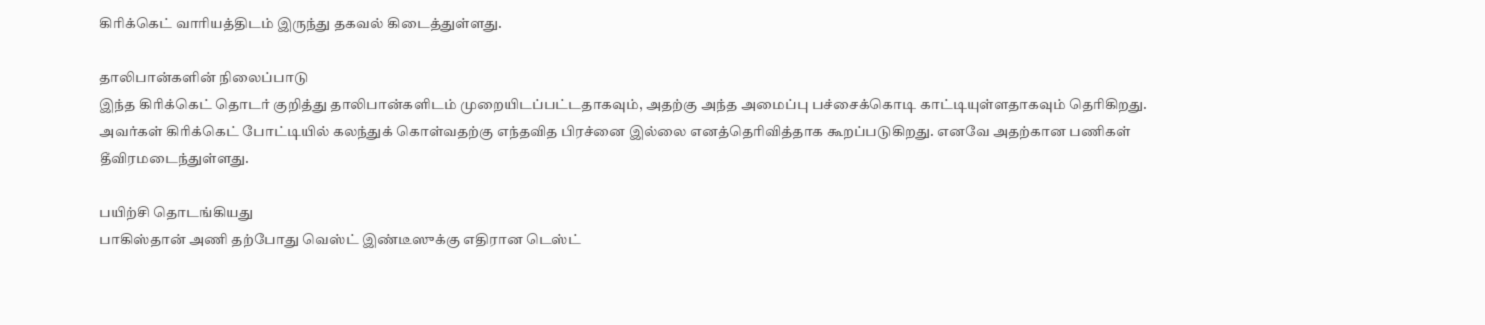கிரிக்கெட் வாரியத்திடம் இருந்து தகவல் கிடைத்துள்ளது.

தாலிபான்களின் நிலைப்பாடு
இந்த கிரிக்கெட் தொடர் குறித்து தாலிபான்களிடம் முறையிடப்பட்டதாகவும், அதற்கு அந்த அமைப்பு பச்சைக்கொடி காட்டியுள்ளதாகவும் தெரிகிறது. அவர்கள் கிரிக்கெட் போட்டியில் கலந்துக் கொள்வதற்கு எந்தவித பிரச்னை இல்லை எனத்தெரிவித்தாக கூறப்படுகிறது. எனவே அதற்கான பணிகள் தீவிரமடைந்துள்ளது.

பயிற்சி தொடங்கியது
பாகிஸ்தான் அணி தற்போது வெஸ்ட் இண்டீஸுக்கு எதிரான டெஸ்ட்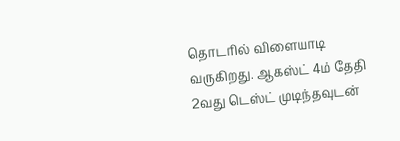தொடரில் விளையாடி வருகிறது. ஆகஸ்ட் 4ம் தேதி 2வது டெஸ்ட் முடிந்தவுடன்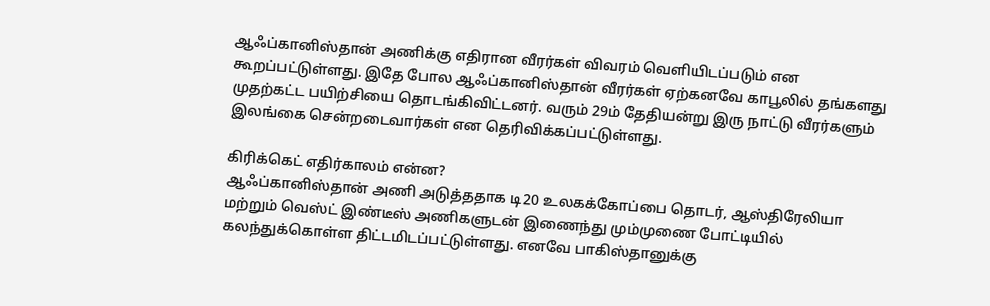ஆஃப்கானிஸ்தான் அணிக்கு எதிரான வீரர்கள் விவரம் வெளியிடப்படும் என கூறப்பட்டுள்ளது. இதே போல ஆஃப்கானிஸ்தான் வீரர்கள் ஏற்கனவே காபூலில் தங்களது முதற்கட்ட பயிற்சியை தொடங்கிவிட்டனர். வரும் 29ம் தேதியன்று இரு நாட்டு வீரர்களும் இலங்கை சென்றடைவார்கள் என தெரிவிக்கப்பட்டுள்ளது.

கிரிக்கெட் எதிர்காலம் என்ன?
ஆஃப்கானிஸ்தான் அணி அடுத்ததாக டி20 உலகக்கோப்பை தொடர், ஆஸ்திரேலியா மற்றும் வெஸ்ட் இண்டீஸ் அணிகளுடன் இணைந்து மும்முணை போட்டியில் கலந்துக்கொள்ள திட்டமிடப்பட்டுள்ளது. எனவே பாகிஸ்தானுக்கு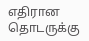எதிரான தொடருக்கு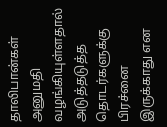தாலிபான்கள் அனுமதி வழங்கியுள்ளதால் அடுத்தடுத்த தொடர்களுக்கு பிரச்னை இருக்காது என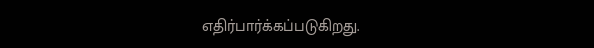எதிர்பார்க்கப்படுகிறது.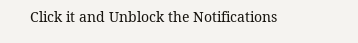Click it and Unblock the Notifications